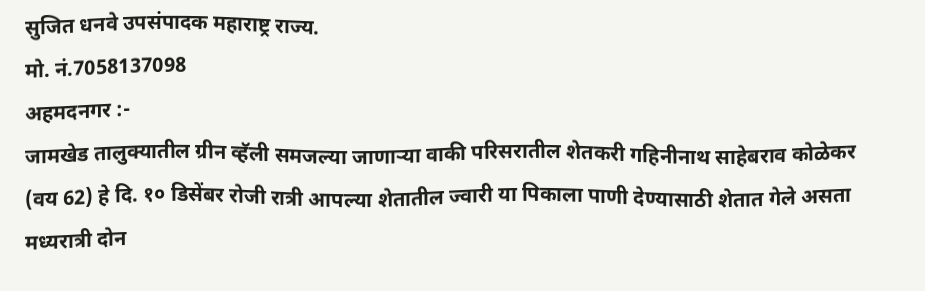सुजित धनवे उपसंपादक महाराष्ट्र राज्य.
मो. नं.7058137098
अहमदनगर :-
जामखेड तालुक्यातील ग्रीन व्हॅली समजल्या जाणाऱ्या वाकी परिसरातील शेतकरी गहिनीनाथ साहेबराव कोळेकर (वय 62) हे दि. १० डिसेंबर रोजी रात्री आपल्या शेतातील ज्वारी या पिकाला पाणी देण्यासाठी शेतात गेले असता मध्यरात्री दोन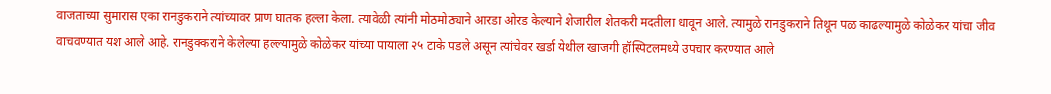वाजताच्या सुमारास एका रानडुकराने त्यांच्यावर प्राण घातक हल्ला केला. त्यावेळी त्यांनी मोठमोठ्याने आरडा ओरड केल्याने शेजारील शेतकरी मदतीला धावून आले. त्यामुळे रानडुकराने तिथून पळ काढल्यामुळे कोळेकर यांचा जीव वाचवण्यात यश आले आहे. रानडुक्कराने केलेल्या हल्ल्यामुळे कोळेकर यांच्या पायाला २५ टाके पडले असून त्यांचेवर खर्डा येथील खाजगी हॉस्पिटलमध्ये उपचार करण्यात आले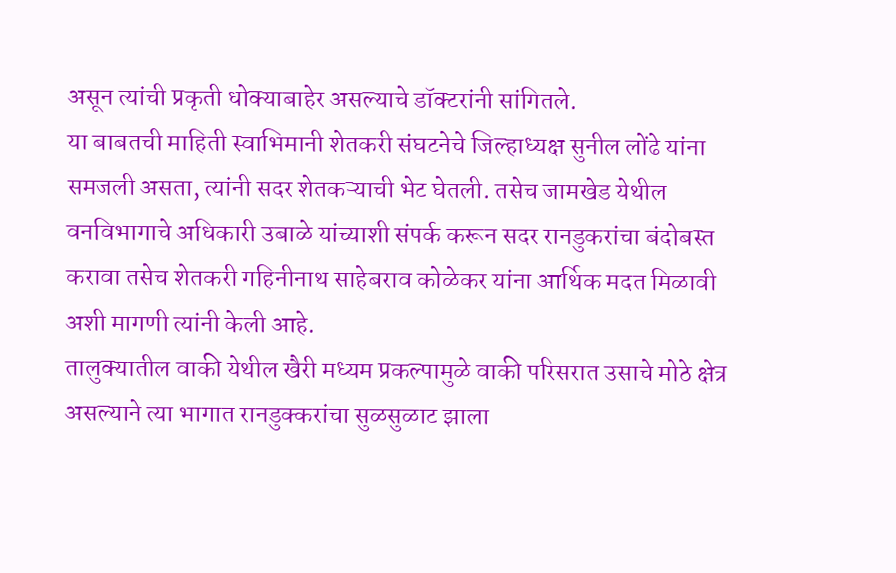असून त्यांची प्रकृती धोक्याबाहेर असल्याचे डॉक्टरांनी सांगितले.
या बाबतची माहिती स्वाभिमानी शेतकरी संघटनेचे जिल्हाध्यक्ष सुनील लोंढे यांना समजली असता, त्यांनी सदर शेतकऱ्याची भेट घेतली. तसेच जामखेड येथील वनविभागाचे अधिकारी उबाळे यांच्याशी संपर्क करून सदर रानडुकरांचा बंदोबस्त करावा तसेच शेतकरी गहिनीनाथ साहेबराव कोळेकर यांना आर्थिक मदत मिळावी अशी मागणी त्यांनी केली आहे.
तालुक्यातील वाकी येथील खैरी मध्यम प्रकल्पामुळे वाकी परिसरात उसाचे मोठे क्षेत्र असल्याने त्या भागात रानडुक्करांचा सुळसुळाट झाला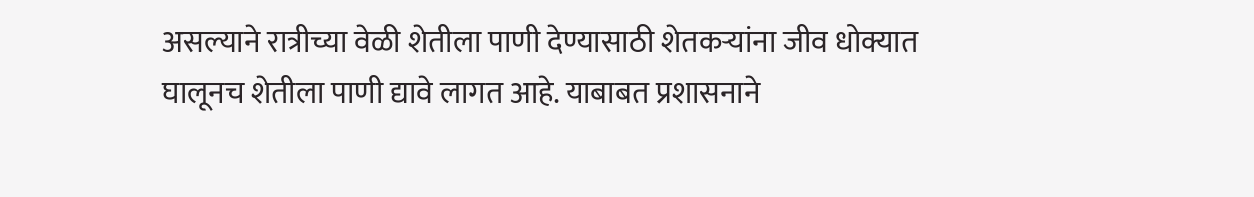असल्याने रात्रीच्या वेळी शेतीला पाणी देण्यासाठी शेतकऱ्यांना जीव धोक्यात घालूनच शेतीला पाणी द्यावे लागत आहे. याबाबत प्रशासनाने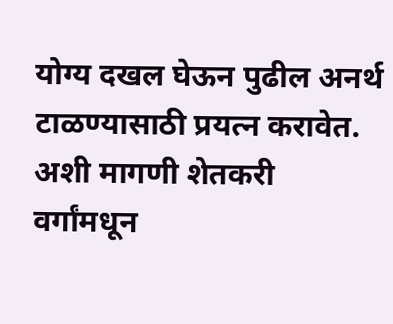योग्य दखल घेऊन पुढील अनर्थ टाळण्यासाठी प्रयत्न करावेत. अशी मागणी शेतकरी वर्गांमधून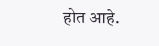होत आहे.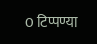0 टिप्पण्या